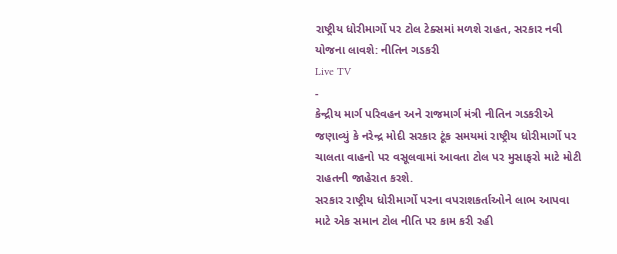રાષ્ટ્રીય ધોરીમાર્ગો પર ટોલ ટેક્સમાં મળશે રાહત, સરકાર નવી યોજના લાવશે: નીતિન ગડકરી
Live TV
-
કેન્દ્રીય માર્ગ પરિવહન અને રાજમાર્ગ મંત્રી નીતિન ગડકરીએ જણાવ્યું કે નરેન્દ્ર મોદી સરકાર ટૂંક સમયમાં રાષ્ટ્રીય ધોરીમાર્ગો પર ચાલતા વાહનો પર વસૂલવામાં આવતા ટોલ પર મુસાફરો માટે મોટી રાહતની જાહેરાત કરશે.
સરકાર રાષ્ટ્રીય ધોરીમાર્ગો પરના વપરાશકર્તાઓને લાભ આપવા માટે એક સમાન ટોલ નીતિ પર કામ કરી રહી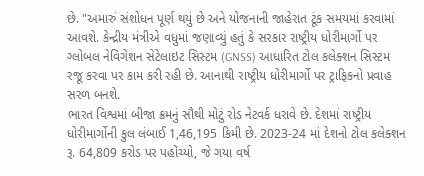છે. "અમારું સંશોધન પૂર્ણ થયું છે અને યોજનાની જાહેરાત ટૂંક સમયમાં કરવામાં આવશે. કેન્દ્રીય મંત્રીએ વધુમાં જણાવ્યું હતું કે સરકાર રાષ્ટ્રીય ધોરીમાર્ગો પર ગ્લોબલ નેવિગેશન સેટેલાઇટ સિસ્ટમ (GNSS) આધારિત ટોલ કલેક્શન સિસ્ટમ રજૂ કરવા પર કામ કરી રહી છે. આનાથી રાષ્ટ્રીય ધોરીમાર્ગો પર ટ્રાફિકનો પ્રવાહ સરળ બનશે.
ભારત વિશ્વમાં બીજા ક્રમનું સૌથી મોટું રોડ નેટવર્ક ધરાવે છે. દેશમાં રાષ્ટ્રીય ધોરીમાર્ગોની કુલ લંબાઈ 1,46,195 કિમી છે. 2023-24 માં દેશનો ટોલ કલેક્શન રૂ. 64,809 કરોડ પર પહોંચ્યો, જે ગયા વર્ષ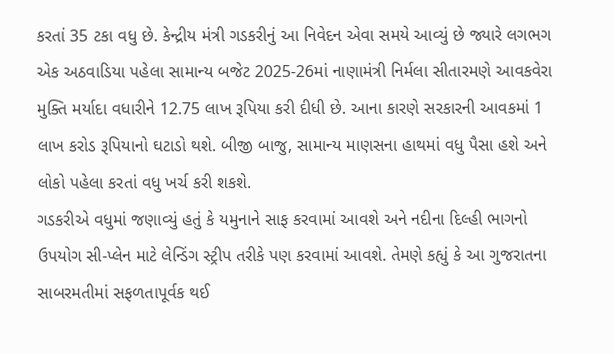કરતાં 35 ટકા વધુ છે. કેન્દ્રીય મંત્રી ગડકરીનું આ નિવેદન એવા સમયે આવ્યું છે જ્યારે લગભગ એક અઠવાડિયા પહેલા સામાન્ય બજેટ 2025-26માં નાણામંત્રી નિર્મલા સીતારમણે આવકવેરા મુક્તિ મર્યાદા વધારીને 12.75 લાખ રૂપિયા કરી દીધી છે. આના કારણે સરકારની આવકમાં 1 લાખ કરોડ રૂપિયાનો ઘટાડો થશે. બીજી બાજુ, સામાન્ય માણસના હાથમાં વધુ પૈસા હશે અને લોકો પહેલા કરતાં વધુ ખર્ચ કરી શકશે.
ગડકરીએ વધુમાં જણાવ્યું હતું કે યમુનાને સાફ કરવામાં આવશે અને નદીના દિલ્હી ભાગનો ઉપયોગ સી-પ્લેન માટે લેન્ડિંગ સ્ટ્રીપ તરીકે પણ કરવામાં આવશે. તેમણે કહ્યું કે આ ગુજરાતના સાબરમતીમાં સફળતાપૂર્વક થઈ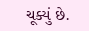ચૂક્યું છે.